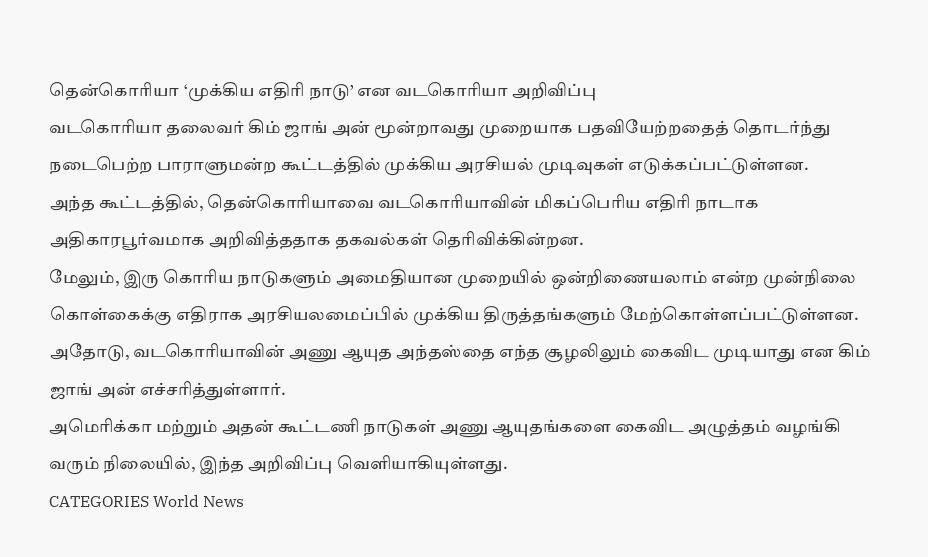தென்கொரியா ‘முக்கிய எதிரி நாடு’ என வடகொரியா அறிவிப்பு
வடகொரியா தலைவர் கிம் ஜாங் அன் மூன்றாவது முறையாக பதவியேற்றதைத் தொடர்ந்து நடைபெற்ற பாராளுமன்ற கூட்டத்தில் முக்கிய அரசியல் முடிவுகள் எடுக்கப்பட்டுள்ளன.
அந்த கூட்டத்தில், தென்கொரியாவை வடகொரியாவின் மிகப்பெரிய எதிரி நாடாக அதிகாரபூர்வமாக அறிவித்ததாக தகவல்கள் தெரிவிக்கின்றன.
மேலும், இரு கொரிய நாடுகளும் அமைதியான முறையில் ஒன்றிணையலாம் என்ற முன்நிலை கொள்கைக்கு எதிராக அரசியலமைப்பில் முக்கிய திருத்தங்களும் மேற்கொள்ளப்பட்டுள்ளன.
அதோடு, வடகொரியாவின் அணு ஆயுத அந்தஸ்தை எந்த சூழலிலும் கைவிட முடியாது என கிம் ஜாங் அன் எச்சரித்துள்ளார்.
அமெரிக்கா மற்றும் அதன் கூட்டணி நாடுகள் அணு ஆயுதங்களை கைவிட அழுத்தம் வழங்கி வரும் நிலையில், இந்த அறிவிப்பு வெளியாகியுள்ளது.
CATEGORIES World News